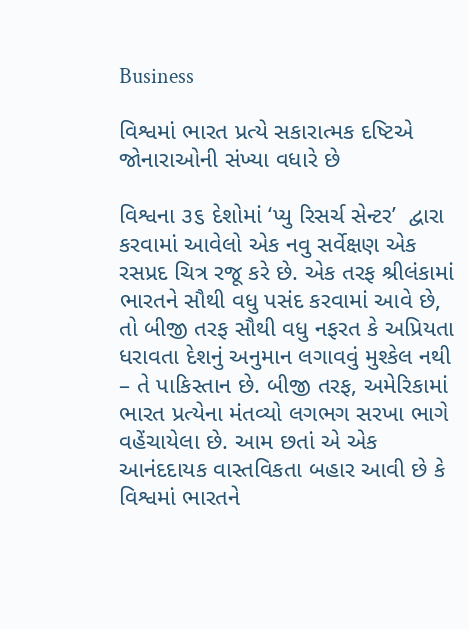Business

વિશ્વમાં ભારત પ્રત્યે સકારાત્મક દષ્ટિએ જોનારાઓની સંખ્યા વધારે છે

વિશ્વના ૩૬ દેશોમાં ‘પ્યુ રિસર્ચ સેન્ટર’  દ્વારા કરવામાં આવેલો એક નવુ સર્વેક્ષણ એક રસપ્રદ ચિત્ર રજૂ કરે છે. એક તરફ શ્રીલંકામાં ભારતને સૌથી વધુ પસંદ કરવામાં આવે છે, તો બીજી તરફ સૌથી વધુ નફરત કે અપ્રિયતા ધરાવતા દેશનું અનુમાન લગાવવું મુશ્કેલ નથી – તે પાકિસ્તાન છે. બીજી તરફ, અમેરિકામાં ભારત પ્રત્યેના મંતવ્યો લગભગ સરખા ભાગે વહેંચાયેલા છે. આમ છતાં એ એક આનંદદાયક વાસ્તવિકતા બહાર આવી છે કે વિશ્વમાં ભારતને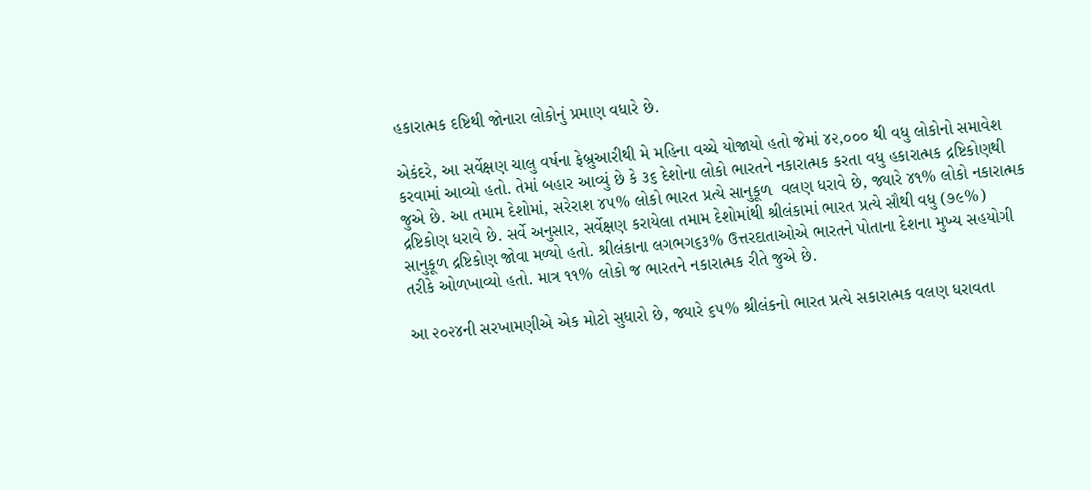હકારાત્મક દષ્ટિથી જોનારા લોકોનું પ્રમાણ વધારે છે.

એકંદરે, આ સર્વેક્ષણ ચાલુ વર્ષના ફેબ્રુઆરીથી મે મહિના વચ્ચે યોજાયો હતો જેમાં ૪૨,૦૦૦ થી વધુ લોકોનો સમાવેશ કરવામાં આવ્યો હતો. તેમાં બહાર આવ્યું છે કે ૩૬ દેશોના લોકો ભારતને નકારાત્મક કરતા વધુ હકારાત્મક દ્રષ્ટિકોણથી જુએ છે. આ તમામ દેશોમાં, સરેરાશ ૪૫% લોકો ભારત પ્રત્યે સાનુકૂળ  વલણ ધરાવે છે, જ્યારે ૪૧% લોકો નકારાત્મક દ્રષ્ટિકોણ ધરાવે છે. સર્વે અનુસાર, સર્વેક્ષણ કરાયેલા તમામ દેશોમાંથી શ્રીલંકામાં ભારત પ્રત્યે સૌથી વધુ (૭૯%) સાનુકૂળ દ્રષ્ટિકોણ જોવા મળ્યો હતો. શ્રીલંકાના લગભગ૬૩% ઉત્તરદાતાઓએ ભારતને પોતાના દેશના મુખ્ય સહયોગી તરીકે ઓળખાવ્યો હતો. માત્ર ૧૧% લોકો જ ભારતને નકારાત્મક રીતે જુએ છે.

આ ૨૦૨૪ની સરખામણીએ એક મોટો સુધારો છે, જ્યારે ૬૫% શ્રીલંકનો ભારત પ્રત્યે સકારાત્મક વલણ ધરાવતા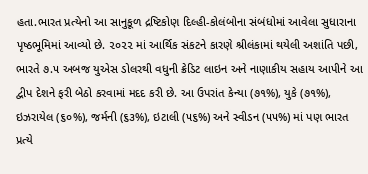હતા.ભારત પ્રત્યેનો આ સાનુકૂળ દ્રષ્ટિકોણ દિલ્હી-કોલંબોના સંબંધોમાં આવેલા સુધારાના પૃષ્ઠભૂમિમાં આવ્યો છે. ૨૦૨૨ માં આર્થિક સંકટને કારણે શ્રીલંકામાં થયેલી અશાંતિ પછી, ભારતે ૭.૫ અબજ યુએસ ડોલરથી વધુની ક્રેડિટ લાઇન અને નાણાકીય સહાય આપીને આ દ્વીપ દેશને ફરી બેઠો કરવામાં મદદ કરી છે. આ ઉપરાંત કેન્યા (૭૧%), યુકે (૭૧%), ઇઝરાયેલ (૬૦%), જર્મની (૬૩%), ઇટાલી (૫૬%) અને સ્વીડન (૫૫%) માં પણ ભારત પ્રત્યે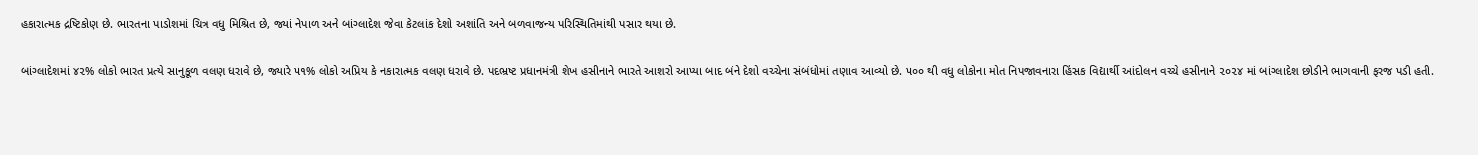હકારાત્મક દ્રષ્ટિકોણ છે. ભારતના પાડોશમાં ચિત્ર વધુ મિશ્રિત છે, જ્યાં નેપાળ અને બાંગ્લાદેશ જેવા કેટલાંક દેશો અશાંતિ અને બળવાજન્ય પરિસ્થિતિમાંથી પસાર થયા છે.

બાંગ્લાદેશમાં ૪૨% લોકો ભારત પ્રત્યે સાનુકૂળ વલણ ધરાવે છે, જ્યારે ૫૧% લોકો અપ્રિય કે નકારાત્મક વલણ ધરાવે છે. પદભ્રષ્ટ પ્રધાનમંત્રી શેખ હસીનાને ભારતે આશરો આપ્યા બાદ બંને દેશો વચ્ચેના સંબંધોમાં તણાવ આવ્યો છે. ૫૦૦ થી વધુ લોકોના મોત નિપજાવનારા હિંસક વિદ્યાર્થી આંદોલન વચ્ચે હસીનાને ૨૦૨૪ માં બાંગ્લાદેશ છોડીને ભાગવાની ફરજ પડી હતી.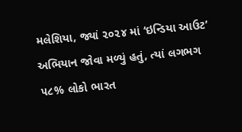મલેશિયા, જ્યાં ૨૦૨૪ માં ‘ઇન્ડિયા આઉટ’ અભિયાન જોવા મળ્યું હતું, ત્યાં લગભગ ૫૮% લોકો ભારત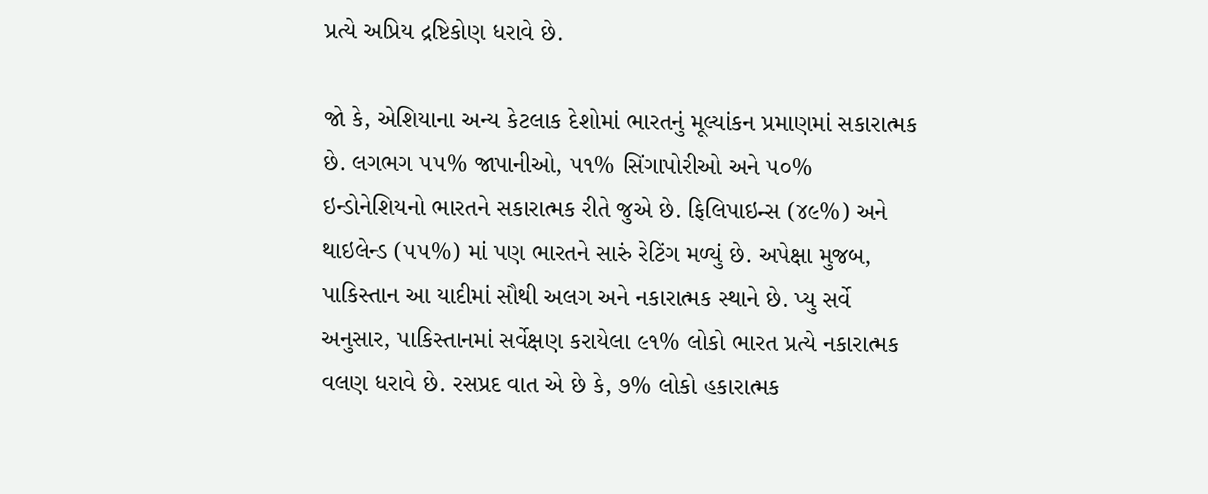પ્રત્યે અપ્રિય દ્રષ્ટિકોણ ધરાવે છે.

જો કે, એશિયાના અન્ય કેટલાક દેશોમાં ભારતનું મૂલ્યાંકન પ્રમાણમાં સકારાત્મક છે. લગભગ ૫૫% જાપાનીઓ, ૫૧% સિંગાપોરીઓ અને ૫૦% ઇન્ડોનેશિયનો ભારતને સકારાત્મક રીતે જુએ છે. ફિલિપાઇન્સ (૪૯%) અને થાઇલેન્ડ (૫૫%) માં પણ ભારતને સારું રેટિંગ મળ્યું છે. અપેક્ષા મુજબ, પાકિસ્તાન આ યાદીમાં સૌથી અલગ અને નકારાત્મક સ્થાને છે. પ્યુ સર્વે અનુસાર, પાકિસ્તાનમાં સર્વેક્ષણ કરાયેલા ૯૧% લોકો ભારત પ્રત્યે નકારાત્મક વલણ ધરાવે છે. રસપ્રદ વાત એ છે કે, ૭% લોકો હકારાત્મક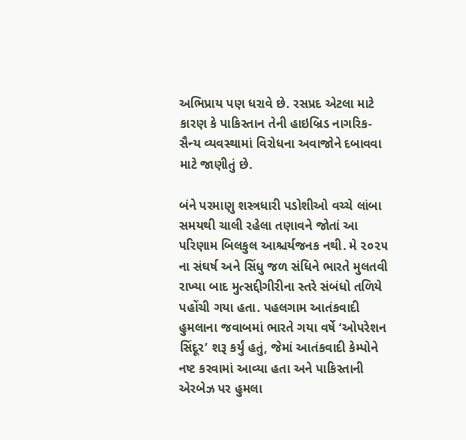અભિપ્રાય પણ ધરાવે છે. રસપ્રદ એટલા માટે કારણ કે પાકિસ્તાન તેની હાઇબ્રિડ નાગરિક-સૈન્ય વ્યવસ્થામાં વિરોધના અવાજોને દબાવવા માટે જાણીતું છે.

બંને પરમાણુ શસ્ત્રધારી પડોશીઓ વચ્ચે લાંબા સમયથી ચાલી રહેલા તણાવને જોતાં આ પરિણામ બિલકુલ આશ્ચર્યજનક નથી. મે ૨૦૨૫ ના સંઘર્ષ અને સિંધુ જળ સંધિને ભારતે મુલતવી રાખ્યા બાદ મુત્સદ્દીગીરીના સ્તરે સંબંધો તળિયે પહોંચી ગયા હતા. પહલગામ આતંકવાદી હુમલાના જવાબમાં ભારતે ગયા વર્ષે ‘ઓપરેશન સિંદૂર’ શરૂ કર્યું હતું, જેમાં આતંકવાદી કેમ્પોને નષ્ટ કરવામાં આવ્યા હતા અને પાકિસ્તાની એરબેઝ પર હુમલા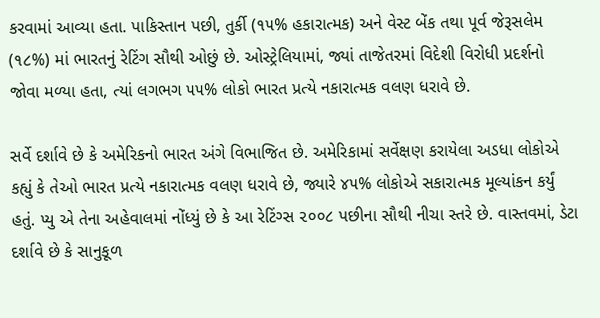કરવામાં આવ્યા હતા. પાકિસ્તાન પછી, તુર્કી (૧૫% હકારાત્મક) અને વેસ્ટ બેંક તથા પૂર્વ જેરૂસલેમ (૧૮%) માં ભારતનું રેટિંગ સૌથી ઓછું છે. ઓસ્ટ્રેલિયામાં, જ્યાં તાજેતરમાં વિદેશી વિરોધી પ્રદર્શનો જોવા મળ્યા હતા, ત્યાં લગભગ ૫૫% લોકો ભારત પ્રત્યે નકારાત્મક વલણ ધરાવે છે.

સર્વે દર્શાવે છે કે અમેરિકનો ભારત અંગે વિભાજિત છે. અમેરિકામાં સર્વેક્ષણ કરાયેલા અડધા લોકોએ કહ્યું કે તેઓ ભારત પ્રત્યે નકારાત્મક વલણ ધરાવે છે, જ્યારે ૪૫% લોકોએ સકારાત્મક મૂલ્યાંકન કર્યું હતું. પ્યુ એ તેના અહેવાલમાં નોંધ્યું છે કે આ રેટિંગ્સ ૨૦૦૮ પછીના સૌથી નીચા સ્તરે છે. વાસ્તવમાં, ડેટા દર્શાવે છે કે સાનુકૂળ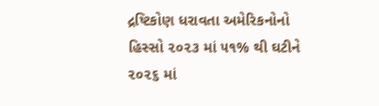દ્રષ્ટિકોણ ધરાવતા અમેરિકનોનો હિસ્સો ૨૦૨૩ માં ૫૧% થી ઘટીને ૨૦૨૬ માં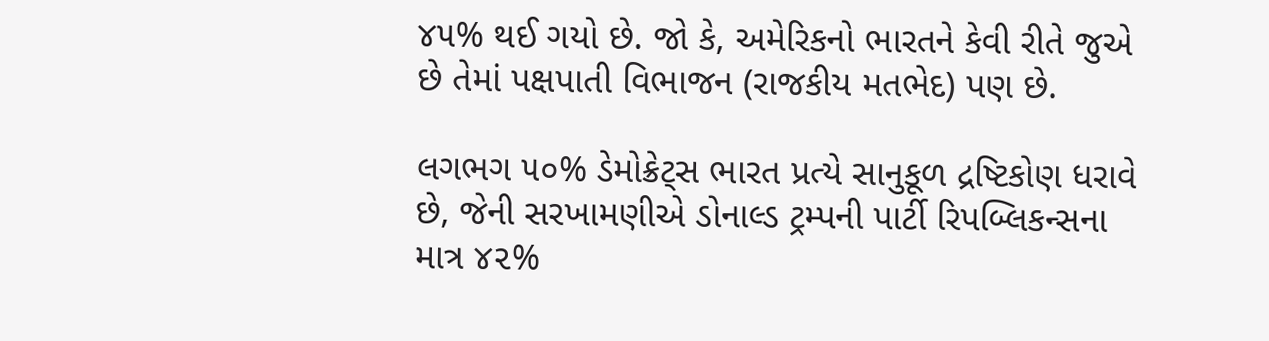૪૫% થઈ ગયો છે. જો કે, અમેરિકનો ભારતને કેવી રીતે જુએ છે તેમાં પક્ષપાતી વિભાજન (રાજકીય મતભેદ) પણ છે.

લગભગ ૫૦% ડેમોક્રેટ્સ ભારત પ્રત્યે સાનુકૂળ દ્રષ્ટિકોણ ધરાવે છે, જેની સરખામણીએ ડોનાલ્ડ ટ્રમ્પની પાર્ટી રિપબ્લિકન્સના માત્ર ૪૨%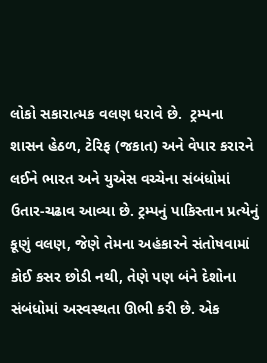લોકો સકારાત્મક વલણ ધરાવે છે.  ટ્રમ્પના શાસન હેઠળ, ટેરિફ (જકાત) અને વેપાર કરારને લઈને ભારત અને યુએસ વચ્ચેના સંબંધોમાં ઉતાર-ચઢાવ આવ્યા છે. ટ્રમ્પનું પાકિસ્તાન પ્રત્યેનું કૂણું વલણ, જેણે તેમના અહંકારને સંતોષવામાં કોઈ કસર છોડી નથી, તેણે પણ બંને દેશોના સંબંધોમાં અસ્વસ્થતા ઊભી કરી છે. એક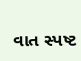વાત સ્પષ્ટ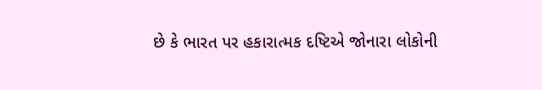છે કે ભારત પર હકારાત્મક દષ્ટિએ જોનારા લોકોની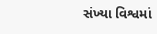સંખ્યા વિશ્વમાં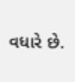વધારે છે.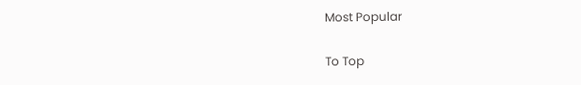Most Popular

To Top